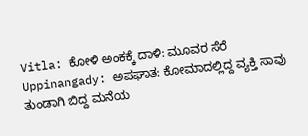Vitla: ಕೋಳಿ ಅಂಕಕ್ಕೆ ದಾಳಿ: ಮೂವರ ಸೆರೆ
Uppinangady: ಅಪಘಾತ: ಕೋಮಾದಲ್ಲಿದ್ದ ವ್ಯಕ್ತಿ ಸಾವು
ತುಂಡಾಗಿ ಬಿದ್ದ ಮನೆಯ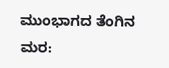ಮುಂಭಾಗದ ತೆಂಗಿನ ಮರ: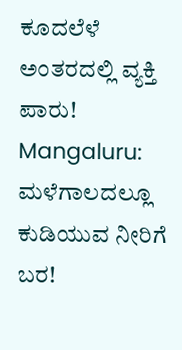ಕೂದಲೆಳೆ ಅಂತರದಲ್ಲಿ ವ್ಯಕ್ತಿ ಪಾರು!
Mangaluru: ಮಳೆಗಾಲದಲ್ಲೂ ಕುಡಿಯುವ ನೀರಿಗೆ ಬರ!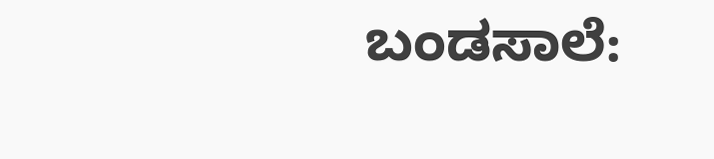ಬಂಡಸಾಲೆ: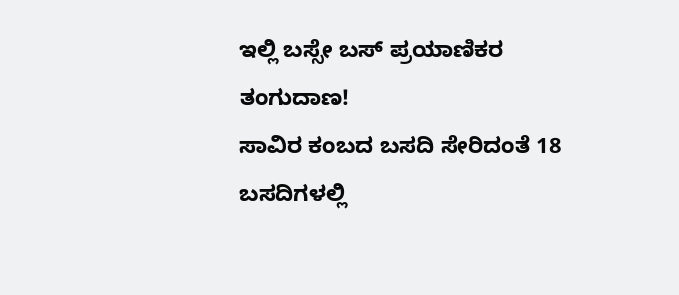ಇಲ್ಲಿ ಬಸ್ಸೇ ಬಸ್ ಪ್ರಯಾಣಿಕರ ತಂಗುದಾಣ!
ಸಾವಿರ ಕಂಬದ ಬಸದಿ ಸೇರಿದಂತೆ 18 ಬಸದಿಗಳಲ್ಲಿ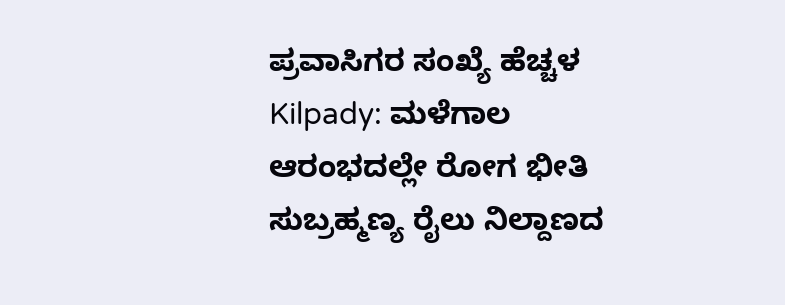ಪ್ರವಾಸಿಗರ ಸಂಖ್ಯೆ ಹೆಚ್ಚಳ
Kilpady: ಮಳೆಗಾಲ ಆರಂಭದಲ್ಲೇ ರೋಗ ಭೀತಿ
ಸುಬ್ರಹ್ಮಣ್ಯ ರೈಲು ನಿಲ್ದಾಣದ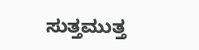ಸುತ್ತಮುತ್ತ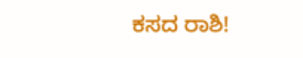ಕಸದ ರಾಶಿ!